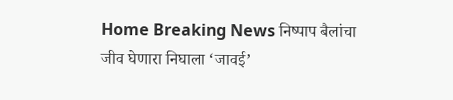Home Breaking News निष्पाप बैलांचा जीव घेणारा निघाला ‘जावई’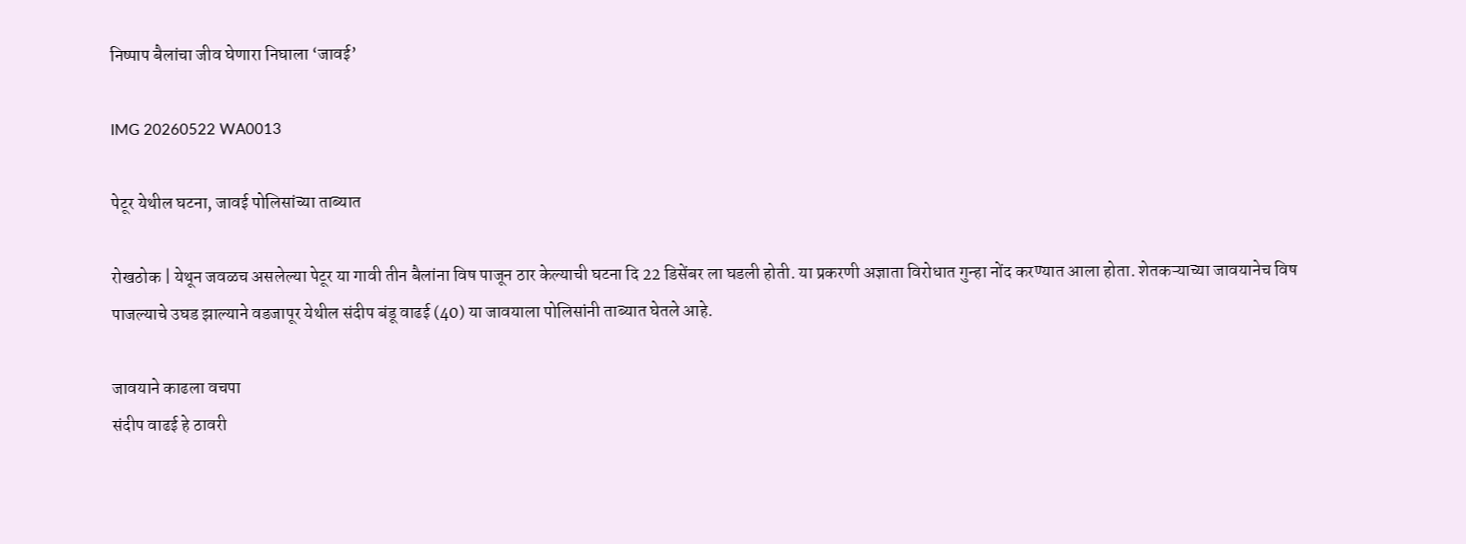निष्पाप बैलांचा जीव घेणारा निघाला ‘जावई’

IMG 20260522 WA0013

पेटूर येथील घटना, जावई पोलिसांच्या ताब्यात

रोखठोक | येथून जवळच असलेल्या पेटूर या गावी तीन बैलांना विष पाजून ठार केल्याची घटना दि 22 डिसेंबर ला घडली होती. या प्रकरणी अज्ञाता विरोधात गुन्हा नोंद करण्यात आला होता. शेतकऱ्याच्या जावयानेच विष पाजल्याचे उघड झाल्याने वडजापूर येथील संदीप बंडू वाढई (40) या जावयाला पोलिसांनी ताब्यात घेतले आहे.

जावयाने काढला वचपा
संदीप वाढई हे ठावरी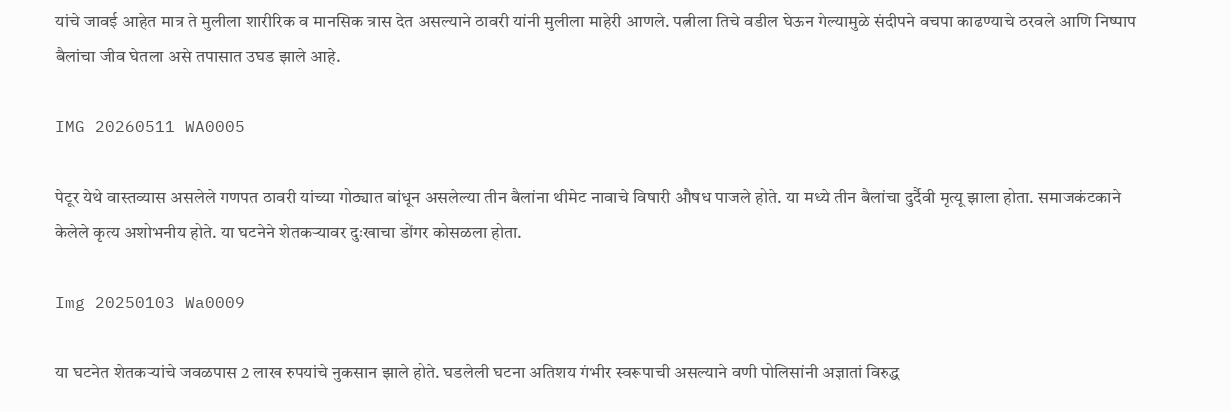यांचे जावई आहेत मात्र ते मुलीला शारीरिक व मानसिक त्रास देत असल्याने ठावरी यांनी मुलीला माहेरी आणले. पत्नीला तिचे वडील घेऊन गेल्यामुळे संदीपने वचपा काढण्याचे ठरवले आणि निष्पाप बैलांचा जीव घेतला असे तपासात उघड झाले आहे.

IMG 20260511 WA0005

पेटूर येथे वास्तव्यास असलेले गणपत ठावरी यांच्या गोठ्यात बांधून असलेल्या तीन बैलांना थीमेट नावाचे विषारी औषध पाजले होते. या मध्ये तीन बैलांचा दुर्दैवी मृत्यू झाला होता. समाजकंटकाने केलेले कृत्य अशोभनीय होते. या घटनेने शेतकऱ्यावर दुःखाचा डोंगर कोसळला होता.

Img 20250103 Wa0009

या घटनेत शेतकऱ्यांचे जवळपास 2 लाख रुपयांचे नुकसान झाले होते. घडलेली घटना अतिशय गंभीर स्वरूपाची असल्याने वणी पोलिसांनी अज्ञातां विरुद्ध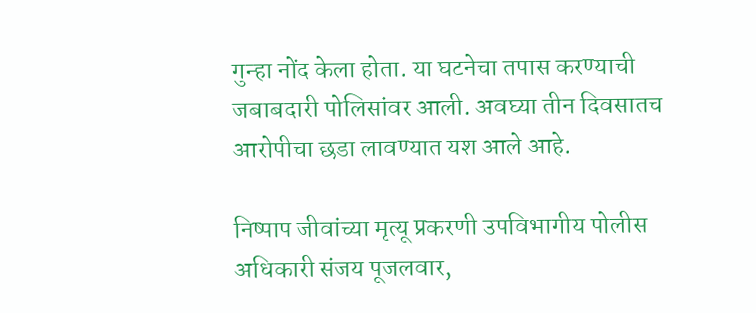गुन्हा नोंद केला होता. या घटनेचा तपास करण्याची जबाबदारी पोलिसांवर आली. अवघ्या तीन दिवसातच आरोपीचा छडा लावण्यात यश आले आहे.

निष्पाप जीवांच्या मृत्यू प्रकरणी उपविभागीय पोलीस अधिकारी संजय पूजलवार,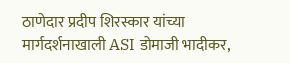ठाणेदार प्रदीप शिरस्कार यांच्या मार्गदर्शनाखाली ASI डोमाजी भादीकर,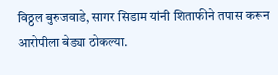विठ्ठल बुरुजवाडे, सागर सिडाम यांनी शिताफीने तपास करून आरोपीला बेड्या ठोकल्या.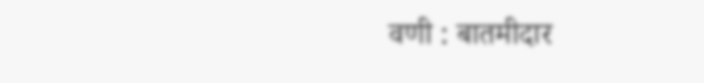वणी : बातमीदार